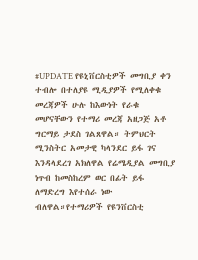#UPDATE የዩኒቨርስቲዎች መግቢያ ቀን ተብሎ በተለያዩ ሚዲያዎች የሚለቀቁ መረጃዎች ሁሉ ከእውነት የራቁ መሆናቸውን የተማሪ መረጃ አዘጋጅ አቶ ግርማይ ታደስ ገልጸዋል። ትምህርት ሚንስትር አመታዊ ካላንደር ይፋ ገና እንዳላደረገ አክለዋል የሬሜዲያል መግቢያ ነጥብ ከመስከረም ወር በፊት ይፋ ለማድረግ እየተሰራ ነው ብለዋል።የተማሪዎች የዩንቨርስቲ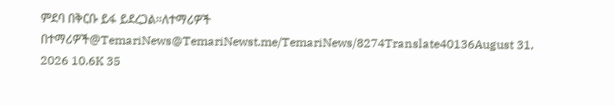ምደባ በቅርቡ ይፋ ይደረጋል።ለተማሪዎች በተማሪዎች@TemariNews@TemariNewst.me/TemariNews/8274Translate40136August 31, 2026 10.6K 35